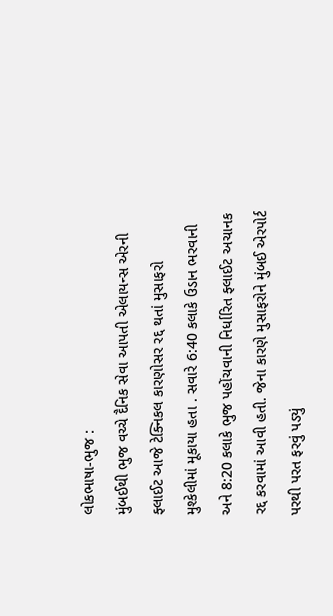લોકભાષા-ભુજ :
મુંબઈથી ભુજ વચ્ચે દૈનિક સેવા આપતી એલાયન્સ એરની ફ્લાઈટ આજે ટેક્નિકલ કારણોસર રદ્દ થતાં મુસાફરો મુશ્કેલીમાં મૂકાયા હતા . સવારે 6:40 કલાકે ઉડાન ભરવાની અને 8:20 કલાકે ભુજ પહોંચવાની નિર્ધારિત ફ્લાઈટ અચાનક રદ્દ કરવામાં આવી હતી. જેના કારણે મુસાફરોને મુંબઈ એરપોર્ટ પરથી પરત ફરવું પડ્યું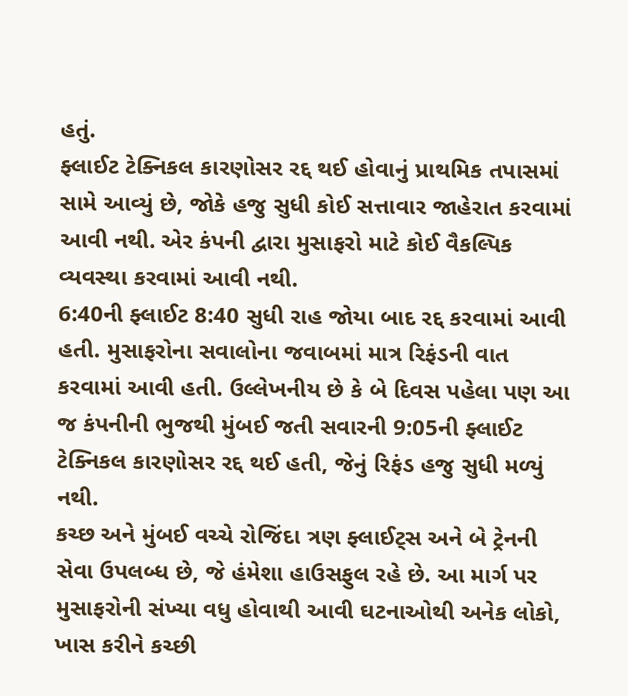હતું.
ફ્લાઈટ ટેક્નિકલ કારણોસર રદ્દ થઈ હોવાનું પ્રાથમિક તપાસમાં સામે આવ્યું છે, જોકે હજુ સુધી કોઈ સત્તાવાર જાહેરાત કરવામાં આવી નથી. એર કંપની દ્વારા મુસાફરો માટે કોઈ વૈકલ્પિક વ્યવસ્થા કરવામાં આવી નથી.
6:40ની ફ્લાઈટ 8:40 સુધી રાહ જોયા બાદ રદ્દ કરવામાં આવી હતી. મુસાફરોના સવાલોના જવાબમાં માત્ર રિફંડની વાત કરવામાં આવી હતી. ઉલ્લેખનીય છે કે બે દિવસ પહેલા પણ આ જ કંપનીની ભુજથી મુંબઈ જતી સવારની 9:05ની ફ્લાઈટ ટેક્નિકલ કારણોસર રદ્દ થઈ હતી, જેનું રિફંડ હજુ સુધી મળ્યું નથી.
કચ્છ અને મુંબઈ વચ્ચે રોજિંદા ત્રણ ફ્લાઈટ્સ અને બે ટ્રેનની સેવા ઉપલબ્ધ છે, જે હંમેશા હાઉસફુલ રહે છે. આ માર્ગ પર મુસાફરોની સંખ્યા વધુ હોવાથી આવી ઘટનાઓથી અનેક લોકો, ખાસ કરીને કચ્છી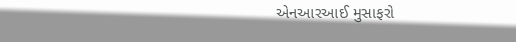એનઆરઆઈ મુસાફરો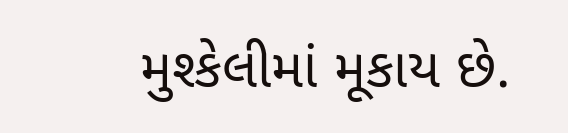મુશ્કેલીમાં મૂકાય છે.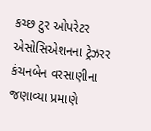કચ્છ ટુર ઓપરેટર એસોસિએશનના ટ્રેઝરર કંચનબેન વરસાણીના જણાવ્યા પ્રમાણે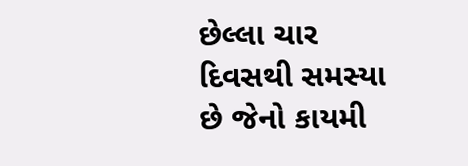છેલ્લા ચાર દિવસથી સમસ્યા છે જેનો કાયમી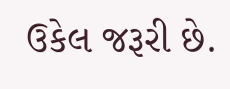ઉકેલ જરૂરી છે.